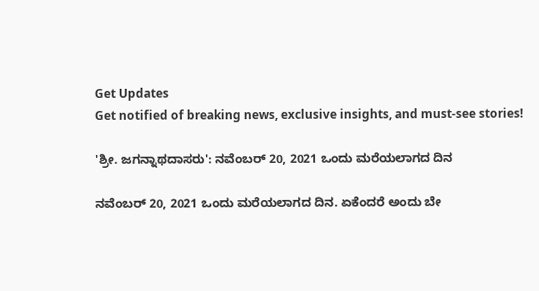Get Updates
Get notified of breaking news, exclusive insights, and must-see stories!

'ಶ್ರೀ. ಜಗನ್ನಾಥದಾಸರು': ನವೆಂಬರ್ 20, 2021 ಒಂದು ಮರೆಯಲಾಗದ ದಿನ

ನವೆಂಬರ್ 20, 2021 ಒಂದು ಮರೆಯಲಾಗದ ದಿನ. ಏಕೆಂದರೆ ಅಂದು ಬೇ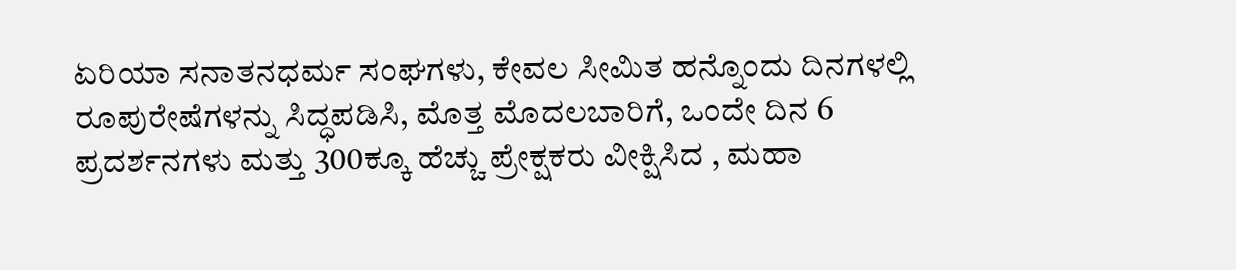ಏರಿಯಾ ಸನಾತನಧರ್ಮ ಸಂಘಗಳು, ಕೇವಲ ಸೀಮಿತ ಹನ್ನೊಂದು ದಿನಗಳಲ್ಲಿ ರೂಪುರೇಷೆಗಳನ್ನು ಸಿದ್ಧಪಡಿಸಿ, ಮೊತ್ತ ಮೊದಲಬಾರಿಗೆ, ಒಂದೇ ದಿನ 6 ಪ್ರದರ್ಶನಗಳು ಮತ್ತು 300ಕ್ಕೂ ಹೆಚ್ಚು ಪ್ರೇಕ್ಷಕರು ವೀಕ್ಷಿಸಿದ , ಮಹಾ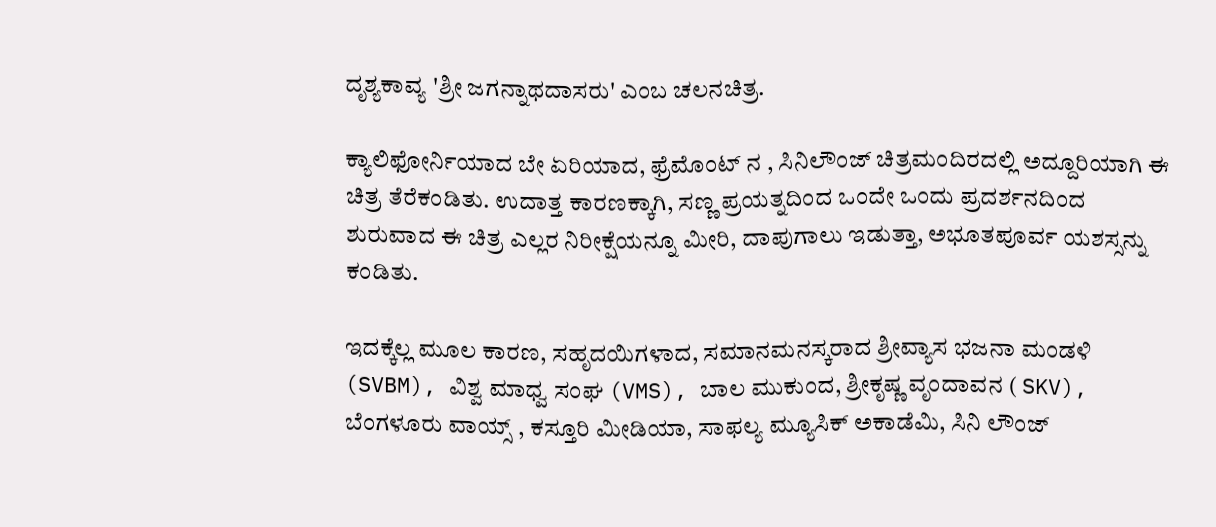ದೃಶ್ಯಕಾವ್ಯ 'ಶ್ರೀ ಜಗನ್ನಾಥದಾಸರು' ಎಂಬ ಚಲನಚಿತ್ರ.

ಕ್ಯಾಲಿಫೋರ್ನಿಯಾದ ಬೇ ಏರಿಯಾದ, ಫ್ರೆಮೊಂಟ್ ನ , ಸಿನಿಲೌಂಜ್ ಚಿತ್ರಮಂದಿರದಲ್ಲಿ ಅದ್ದೂರಿಯಾಗಿ ಈ ಚಿತ್ರ ತೆರೆಕಂಡಿತು. ಉದಾತ್ತ ಕಾರಣಕ್ಕಾಗಿ, ಸಣ್ಣ ಪ್ರಯತ್ನದಿಂದ ಒಂದೇ ಒಂದು ಪ್ರದರ್ಶನದಿಂದ ಶುರುವಾದ ಈ ಚಿತ್ರ ಎಲ್ಲರ ನಿರೀಕ್ಷೆಯನ್ನೂ ಮೀರಿ, ದಾಪುಗಾಲು ಇಡುತ್ತಾ, ಅಭೂತಪೂರ್ವ ಯಶಸ್ಸನ್ನು ಕಂಡಿತು.

ಇದಕ್ಕೆಲ್ಲ ಮೂಲ ಕಾರಣ, ಸಹೃದಯಿಗಳಾದ, ಸಮಾನಮನಸ್ಕರಾದ ಶ್ರೀವ್ಯಾಸ ಭಜನಾ ಮಂಡಳಿ (SVBM), ವಿಶ್ವ ಮಾಧ್ವ ಸಂಘ (VMS), ಬಾಲ ಮುಕುಂದ, ಶ್ರೀಕೃಷ್ಣ ವೃಂದಾವನ ( SKV), ಬೆಂಗಳೂರು ವಾಯ್ಸ್ , ಕಸ್ತೂರಿ ಮೀಡಿಯಾ, ಸಾಫಲ್ಯ ಮ್ಯೂಸಿಕ್ ಅಕಾಡೆಮಿ, ಸಿನಿ ಲೌಂಜ್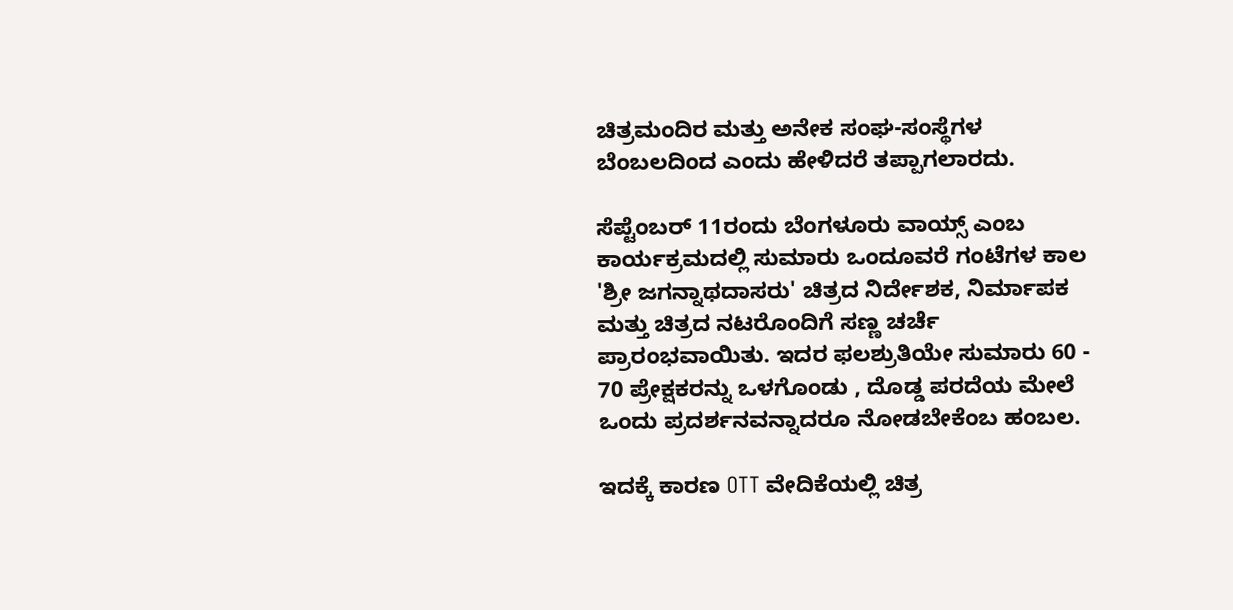ಚಿತ್ರಮಂದಿರ ಮತ್ತು ಅನೇಕ ಸಂಘ-ಸಂಸ್ಥೆಗಳ ಬೆಂಬಲದಿಂದ ಎಂದು ಹೇಳಿದರೆ ತಪ್ಪಾಗಲಾರದು.

ಸೆಪ್ಟೆಂಬರ್ 11ರಂದು ಬೆಂಗಳೂರು ವಾಯ್ಸ್ ಎಂಬ ಕಾರ್ಯಕ್ರಮದಲ್ಲಿ ಸುಮಾರು ಒಂದೂವರೆ ಗಂಟೆಗಳ ಕಾಲ 'ಶ್ರೀ ಜಗನ್ನಾಥದಾಸರು' ಚಿತ್ರದ ನಿರ್ದೇಶಕ, ನಿರ್ಮಾಪಕ ಮತ್ತು ಚಿತ್ರದ ನಟರೊಂದಿಗೆ ಸಣ್ಣ ಚರ್ಚೆ ಪ್ರಾರಂಭವಾಯಿತು. ಇದರ ಫಲಶ್ರುತಿಯೇ ಸುಮಾರು 60 - 70 ಪ್ರೇಕ್ಷಕರನ್ನು ಒಳಗೊಂಡು , ದೊಡ್ಡ ಪರದೆಯ ಮೇಲೆ ಒಂದು ಪ್ರದರ್ಶನವನ್ನಾದರೂ ನೋಡಬೇಕೆಂಬ ಹಂಬಲ.

ಇದಕ್ಕೆ ಕಾರಣ OTT ವೇದಿಕೆಯಲ್ಲಿ ಚಿತ್ರ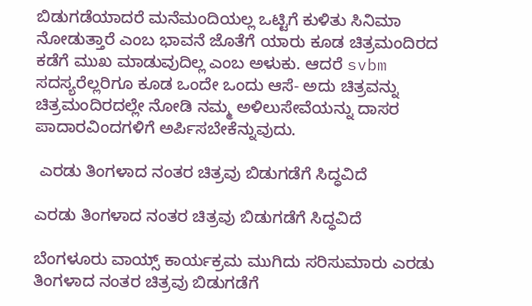ಬಿಡುಗಡೆಯಾದರೆ ಮನೆಮಂದಿಯಲ್ಲ ಒಟ್ಟಿಗೆ ಕುಳಿತು ಸಿನಿಮಾ ನೋಡುತ್ತಾರೆ ಎಂಬ ಭಾವನೆ ಜೊತೆಗೆ ಯಾರು ಕೂಡ ಚಿತ್ರಮಂದಿರದ ಕಡೆಗೆ ಮುಖ ಮಾಡುವುದಿಲ್ಲ ಎಂಬ ಅಳುಕು. ಆದರೆ svbm ಸದಸ್ಯರೆಲ್ಲರಿಗೂ ಕೂಡ ಒಂದೇ ಒಂದು ಆಸೆ- ಅದು ಚಿತ್ರವನ್ನು ಚಿತ್ರಮಂದಿರದಲ್ಲೇ ನೋಡಿ ನಮ್ಮ ಅಳಿಲುಸೇವೆಯನ್ನು ದಾಸರ ಪಾದಾರವಿಂದಗಳಿಗೆ ಅರ್ಪಿಸಬೇಕೆನ್ನುವುದು.

 ಎರಡು ತಿಂಗಳಾದ ನಂತರ ಚಿತ್ರವು ಬಿಡುಗಡೆಗೆ ಸಿದ್ಧವಿದೆ

ಎರಡು ತಿಂಗಳಾದ ನಂತರ ಚಿತ್ರವು ಬಿಡುಗಡೆಗೆ ಸಿದ್ಧವಿದೆ

ಬೆಂಗಳೂರು ವಾಯ್ಸ್ ಕಾರ್ಯಕ್ರಮ ಮುಗಿದು ಸರಿಸುಮಾರು ಎರಡು ತಿಂಗಳಾದ ನಂತರ ಚಿತ್ರವು ಬಿಡುಗಡೆಗೆ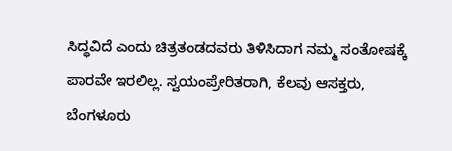ಸಿದ್ಧವಿದೆ ಎಂದು ಚಿತ್ರತಂಡದವರು ತಿಳಿಸಿದಾಗ ನಮ್ಮ ಸಂತೋಷಕ್ಕೆ ಪಾರವೇ ಇರಲಿಲ್ಲ. ಸ್ವಯಂಪ್ರೇರಿತರಾಗಿ, ಕೆಲವು ಆಸಕ್ತರು, ಬೆಂಗಳೂರು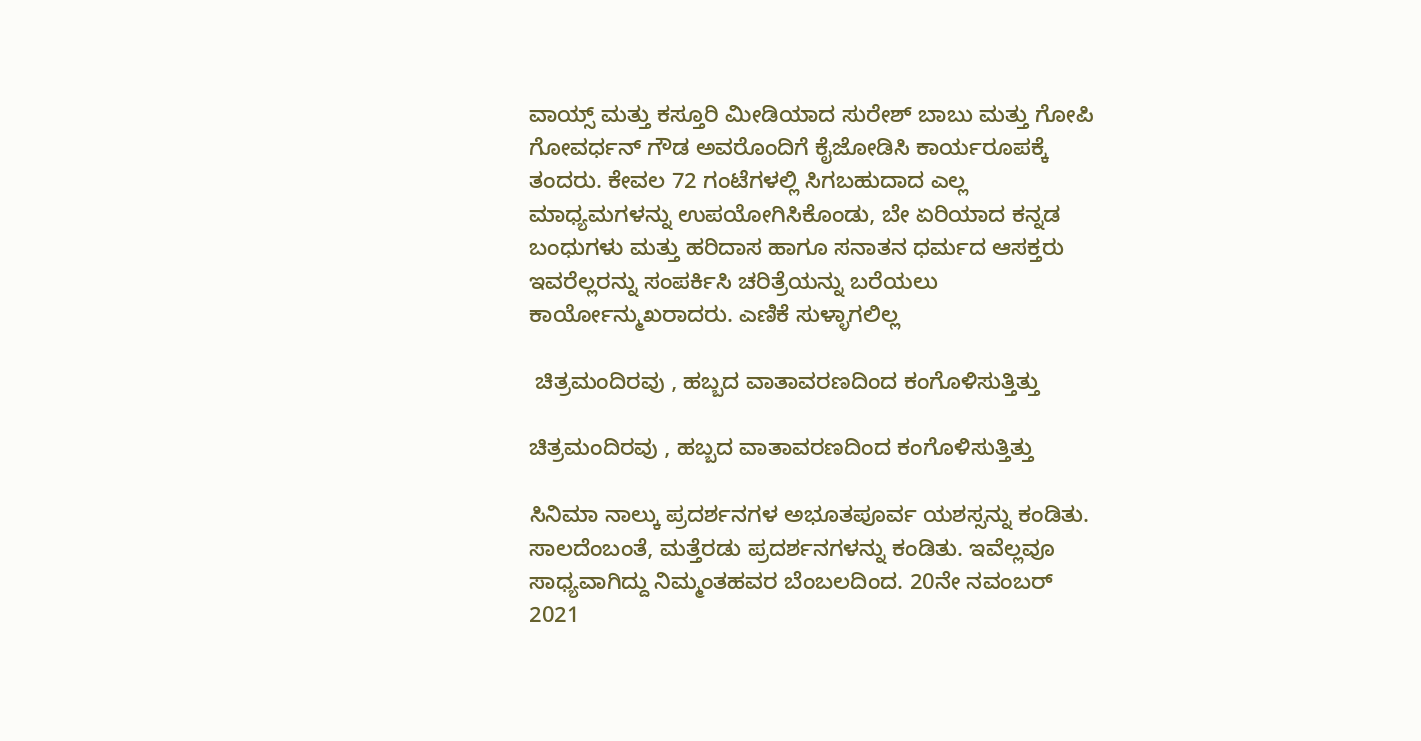ವಾಯ್ಸ್ ಮತ್ತು ಕಸ್ತೂರಿ ಮೀಡಿಯಾದ ಸುರೇಶ್ ಬಾಬು ಮತ್ತು ಗೋಪಿ ಗೋವರ್ಧನ್ ಗೌಡ ಅವರೊಂದಿಗೆ ಕೈಜೋಡಿಸಿ ಕಾರ್ಯರೂಪಕ್ಕೆ ತಂದರು. ಕೇವಲ 72 ಗಂಟೆಗಳಲ್ಲಿ ಸಿಗಬಹುದಾದ ಎಲ್ಲ ಮಾಧ್ಯಮಗಳನ್ನು ಉಪಯೋಗಿಸಿಕೊಂಡು, ಬೇ ಏರಿಯಾದ ಕನ್ನಡ ಬಂಧುಗಳು ಮತ್ತು ಹರಿದಾಸ ಹಾಗೂ ಸನಾತನ ಧರ್ಮದ ಆಸಕ್ತರು ಇವರೆಲ್ಲರನ್ನು ಸಂಪರ್ಕಿಸಿ ಚರಿತ್ರೆಯನ್ನು ಬರೆಯಲು ಕಾರ್ಯೋನ್ಮುಖರಾದರು. ಎಣಿಕೆ ಸುಳ್ಳಾಗಲಿಲ್ಲ

 ಚಿತ್ರಮಂದಿರವು , ಹಬ್ಬದ ವಾತಾವರಣದಿಂದ ಕಂಗೊಳಿಸುತ್ತಿತ್ತು

ಚಿತ್ರಮಂದಿರವು , ಹಬ್ಬದ ವಾತಾವರಣದಿಂದ ಕಂಗೊಳಿಸುತ್ತಿತ್ತು

ಸಿನಿಮಾ ನಾಲ್ಕು ಪ್ರದರ್ಶನಗಳ ಅಭೂತಪೂರ್ವ ಯಶಸ್ಸನ್ನು ಕಂಡಿತು. ಸಾಲದೆಂಬಂತೆ, ಮತ್ತೆರಡು ಪ್ರದರ್ಶನಗಳನ್ನು ಕಂಡಿತು. ಇವೆಲ್ಲವೂ ಸಾಧ್ಯವಾಗಿದ್ದು ನಿಮ್ಮಂತಹವರ ಬೆಂಬಲದಿಂದ. 20ನೇ ನವಂಬರ್ 2021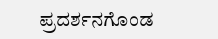ಪ್ರದರ್ಶನಗೊಂಡ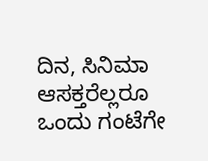ದಿನ, ಸಿನಿಮಾ ಆಸಕ್ತರೆಲ್ಲರೂ ಒಂದು ಗಂಟೆಗೇ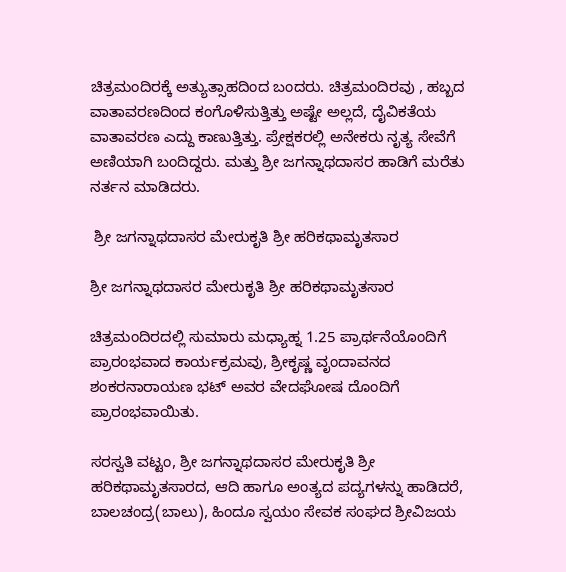ಚಿತ್ರಮಂದಿರಕ್ಕೆ ಅತ್ಯುತ್ಸಾಹದಿಂದ ಬಂದರು. ಚಿತ್ರಮಂದಿರವು , ಹಬ್ಬದ ವಾತಾವರಣದಿಂದ ಕಂಗೊಳಿಸುತ್ತಿತ್ತು ಅಷ್ಟೇ ಅಲ್ಲದೆ, ದೈವಿಕತೆಯ ವಾತಾವರಣ ಎದ್ದು ಕಾಣುತ್ತಿತ್ತು. ಪ್ರೇಕ್ಷಕರಲ್ಲಿ ಅನೇಕರು ನೃತ್ಯ ಸೇವೆಗೆ ಅಣಿಯಾಗಿ ಬಂದಿದ್ದರು. ಮತ್ತು ಶ್ರೀ ಜಗನ್ನಾಥದಾಸರ ಹಾಡಿಗೆ ಮರೆತು ನರ್ತನ ಮಾಡಿದರು.

 ಶ್ರೀ ಜಗನ್ನಾಥದಾಸರ ಮೇರುಕೃತಿ ಶ್ರೀ ಹರಿಕಥಾಮೃತಸಾರ

ಶ್ರೀ ಜಗನ್ನಾಥದಾಸರ ಮೇರುಕೃತಿ ಶ್ರೀ ಹರಿಕಥಾಮೃತಸಾರ

ಚಿತ್ರಮಂದಿರದಲ್ಲಿ ಸುಮಾರು ಮಧ್ಯಾಹ್ನ 1.25 ಪ್ರಾರ್ಥನೆಯೊಂದಿಗೆ ಪ್ರಾರಂಭವಾದ ಕಾರ್ಯಕ್ರಮವು, ಶ್ರೀಕೃಷ್ಣ ವೃಂದಾವನದ ಶಂಕರನಾರಾಯಣ ಭಟ್ ಅವರ ವೇದಘೋಷ ದೊಂದಿಗೆ ಪ್ರಾರಂಭವಾಯಿತು.

ಸರಸ್ವತಿ ವಟ್ಟಂ, ಶ್ರೀ ಜಗನ್ನಾಥದಾಸರ ಮೇರುಕೃತಿ ಶ್ರೀ ಹರಿಕಥಾಮೃತಸಾರದ, ಆದಿ ಹಾಗೂ ಅಂತ್ಯದ ಪದ್ಯಗಳನ್ನು ಹಾಡಿದರೆ, ಬಾಲಚಂದ್ರ(ಬಾಲು), ಹಿಂದೂ ಸ್ವಯಂ ಸೇವಕ ಸಂಘದ ಶ್ರೀವಿಜಯ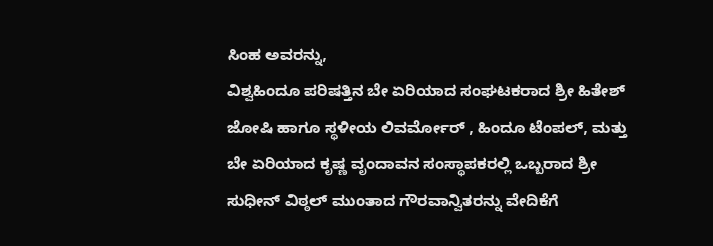ಸಿಂಹ ಅವರನ್ನು,
ವಿಶ್ವಹಿಂದೂ ಪರಿಷತ್ತಿನ ಬೇ ಏರಿಯಾದ ಸಂಘಟಕರಾದ ಶ್ರೀ ಹಿತೇಶ್ ಜೋಷಿ ಹಾಗೂ ಸ್ಥಳೀಯ ಲಿವರ್ಮೋರ್ , ಹಿಂದೂ ಟೆಂಪಲ್, ಮತ್ತು ಬೇ ಏರಿಯಾದ ಕೃಷ್ಣ ವೃಂದಾವನ ಸಂಸ್ಥಾಪಕರಲ್ಲಿ ಒಬ್ಬರಾದ ಶ್ರೀ ಸುಧೀನ್ ವಿಠ್ಠಲ್ ಮುಂತಾದ ಗೌರವಾನ್ವಿತರನ್ನು ವೇದಿಕೆಗೆ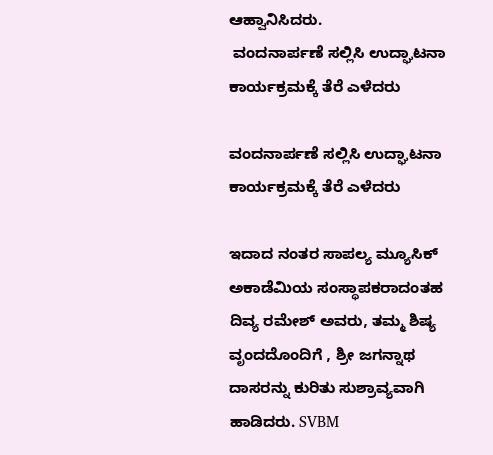ಆಹ್ವಾನಿಸಿದರು.
 ವಂದನಾರ್ಪಣೆ ಸಲ್ಲಿಸಿ ಉದ್ಘಾಟನಾ ಕಾರ್ಯಕ್ರಮಕ್ಕೆ ತೆರೆ ಎಳೆದರು

ವಂದನಾರ್ಪಣೆ ಸಲ್ಲಿಸಿ ಉದ್ಘಾಟನಾ ಕಾರ್ಯಕ್ರಮಕ್ಕೆ ತೆರೆ ಎಳೆದರು

ಇದಾದ ನಂತರ ಸಾಪಲ್ಯ ಮ್ಯೂಸಿಕ್ ಅಕಾಡೆಮಿಯ ಸಂಸ್ಥಾಪಕರಾದಂತಹ ದಿವ್ಯ ರಮೇಶ್ ಅವರು, ತಮ್ಮ ಶಿಷ್ಯ ವೃಂದದೊಂದಿಗೆ , ಶ್ರೀ ಜಗನ್ನಾಥ ದಾಸರನ್ನು ಕುರಿತು ಸುಶ್ರಾವ್ಯವಾಗಿ ಹಾಡಿದರು. SVBM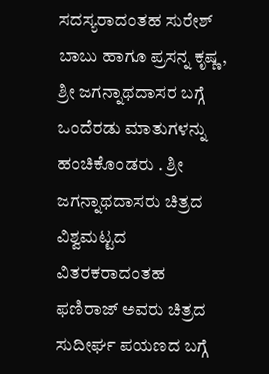ಸದಸ್ಯರಾದಂತಹ ಸುರೇಶ್ ಬಾಬು ಹಾಗೂ ಪ್ರಸನ್ನ ಕೃಷ್ಣ, ಶ್ರೀ ಜಗನ್ನಾಥದಾಸರ ಬಗ್ಗೆ ಒಂದೆರಡು ಮಾತುಗಳನ್ನು ಹಂಚಿಕೊಂಡರು . ಶ್ರೀ ಜಗನ್ನಾಥದಾಸರು ಚಿತ್ರದ ವಿಶ್ವಮಟ್ಟದ ವಿತರಕರಾದಂತಹ ಫಣಿರಾಜ್ ಅವರು ಚಿತ್ರದ ಸುದೀರ್ಘ ಪಯಣದ ಬಗ್ಗೆ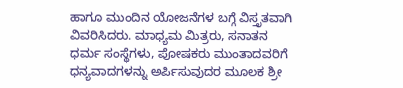ಹಾಗೂ ಮುಂದಿನ ಯೋಜನೆಗಳ ಬಗ್ಗೆ ವಿಸ್ತೃತವಾಗಿ ವಿವರಿಸಿದರು. ಮಾಧ್ಯಮ ಮಿತ್ರರು, ಸನಾತನ ಧರ್ಮ ಸಂಸ್ಥೆಗಳು, ಪೋಷಕರು ಮುಂತಾದವರಿಗೆ ಧನ್ಯವಾದಗಳನ್ನು ಅರ್ಪಿಸುವುದರ ಮೂಲಕ ಶ್ರೀ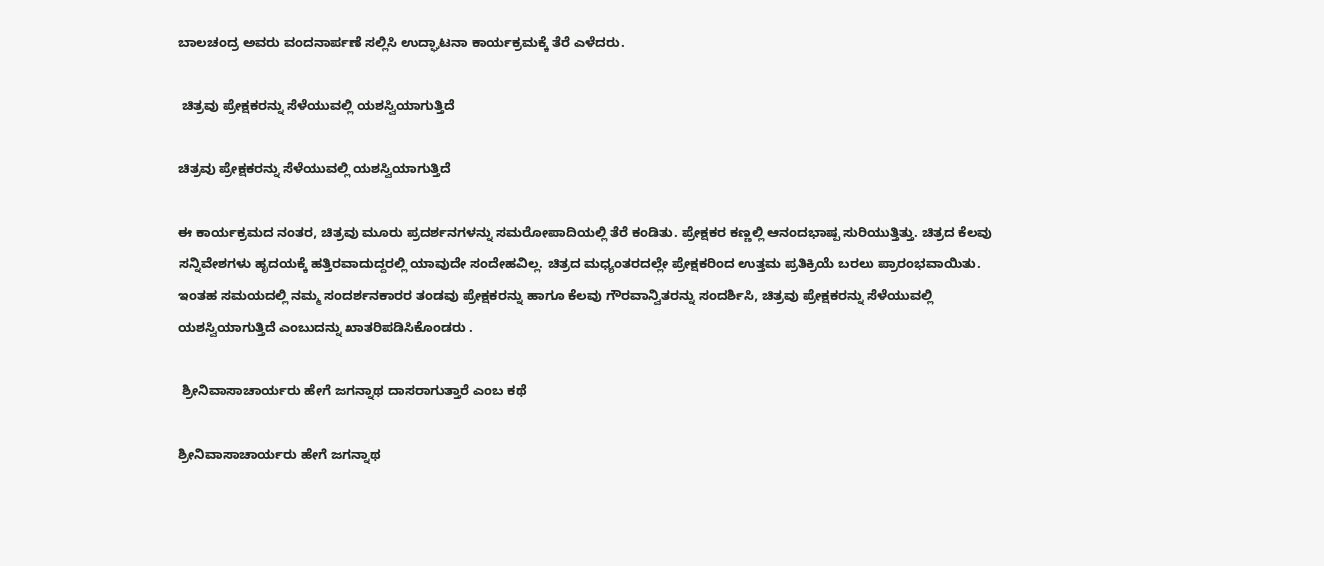ಬಾಲಚಂದ್ರ ಅವರು ವಂದನಾರ್ಪಣೆ ಸಲ್ಲಿಸಿ ಉದ್ಘಾಟನಾ ಕಾರ್ಯಕ್ರಮಕ್ಕೆ ತೆರೆ ಎಳೆದರು.

 ಚಿತ್ರವು ಪ್ರೇಕ್ಷಕರನ್ನು ಸೆಳೆಯುವಲ್ಲಿ ಯಶಸ್ವಿಯಾಗುತ್ತಿದೆ

ಚಿತ್ರವು ಪ್ರೇಕ್ಷಕರನ್ನು ಸೆಳೆಯುವಲ್ಲಿ ಯಶಸ್ವಿಯಾಗುತ್ತಿದೆ

ಈ ಕಾರ್ಯಕ್ರಮದ ನಂತರ, ಚಿತ್ರವು ಮೂರು ಪ್ರದರ್ಶನಗಳನ್ನು ಸಮರೋಪಾದಿಯಲ್ಲಿ ತೆರೆ ಕಂಡಿತು. ಪ್ರೇಕ್ಷಕರ ಕಣ್ಣಲ್ಲಿ ಆನಂದಭಾಷ್ಪ ಸುರಿಯುತ್ತಿತ್ತು. ಚಿತ್ರದ ಕೆಲವು ಸನ್ನಿವೇಶಗಳು ಹೃದಯಕ್ಕೆ ಹತ್ತಿರವಾದುದ್ದರಲ್ಲಿ ಯಾವುದೇ ಸಂದೇಹವಿಲ್ಲ. ಚಿತ್ರದ ಮಧ್ಯಂತರದಲ್ಲೇ ಪ್ರೇಕ್ಷಕರಿಂದ ಉತ್ತಮ ಪ್ರತಿಕ್ರಿಯೆ ಬರಲು ಪ್ರಾರಂಭವಾಯಿತು. ಇಂತಹ ಸಮಯದಲ್ಲಿ ನಮ್ಮ ಸಂದರ್ಶನಕಾರರ ತಂಡವು ಪ್ರೇಕ್ಷಕರನ್ನು ಹಾಗೂ ಕೆಲವು ಗೌರವಾನ್ವಿತರನ್ನು ಸಂದರ್ಶಿಸಿ, ಚಿತ್ರವು ಪ್ರೇಕ್ಷಕರನ್ನು ಸೆಳೆಯುವಲ್ಲಿ ಯಶಸ್ವಿಯಾಗುತ್ತಿದೆ ಎಂಬುದನ್ನು ಖಾತರಿಪಡಿಸಿಕೊಂಡರು .

 ಶ್ರೀನಿವಾಸಾಚಾರ್ಯರು ಹೇಗೆ ಜಗನ್ನಾಥ ದಾಸರಾಗುತ್ತಾರೆ ಎಂಬ ಕಥೆ

ಶ್ರೀನಿವಾಸಾಚಾರ್ಯರು ಹೇಗೆ ಜಗನ್ನಾಥ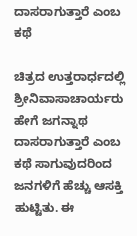ದಾಸರಾಗುತ್ತಾರೆ ಎಂಬ ಕಥೆ

ಚಿತ್ರದ ಉತ್ತರಾರ್ಧದಲ್ಲಿ ಶ್ರೀನಿವಾಸಾಚಾರ್ಯರು ಹೇಗೆ ಜಗನ್ನಾಥ ದಾಸರಾಗುತ್ತಾರೆ ಎಂಬ ಕಥೆ ಸಾಗುವುದರಿಂದ ಜನಗಳಿಗೆ ಹೆಚ್ಚು ಆಸಕ್ತಿ ಹುಟ್ಟಿತು. ಈ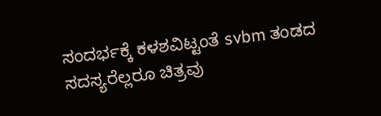ಸಂದರ್ಭಕ್ಕೆ ಕಳಶವಿಟ್ಟಂತೆ svbm ತಂಡದ ಸದಸ್ಯರೆಲ್ಲರೂ ಚಿತ್ರವು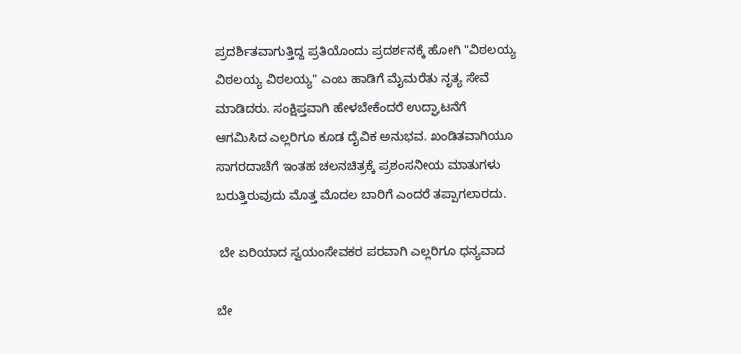ಪ್ರದರ್ಶಿತವಾಗುತ್ತಿದ್ದ ಪ್ರತಿಯೊಂದು ಪ್ರದರ್ಶನಕ್ಕೆ ಹೋಗಿ "ವಿಠಲಯ್ಯ ವಿಠಲಯ್ಯ ವಿಠಲಯ್ಯ" ಎಂಬ ಹಾಡಿಗೆ ಮೈಮರೆತು ನೃತ್ಯ ಸೇವೆ ಮಾಡಿದರು. ಸಂಕ್ಷಿಪ್ತವಾಗಿ ಹೇಳಬೇಕೆಂದರೆ ಉದ್ಘಾಟನೆಗೆ ಆಗಮಿಸಿದ ಎಲ್ಲರಿಗೂ ಕೂಡ ದೈವಿಕ ಅನುಭವ. ಖಂಡಿತವಾಗಿಯೂ ಸಾಗರದಾಚೆಗೆ ಇಂತಹ ಚಲನಚಿತ್ರಕ್ಕೆ ಪ್ರಶಂಸನೀಯ ಮಾತುಗಳು ಬರುತ್ತಿರುವುದು ಮೊತ್ತ ಮೊದಲ ಬಾರಿಗೆ ಎಂದರೆ ತಪ್ಪಾಗಲಾರದು.

 ಬೇ ಏರಿಯಾದ ಸ್ವಯಂಸೇವಕರ ಪರವಾಗಿ ಎಲ್ಲರಿಗೂ ಧನ್ಯವಾದ

ಬೇ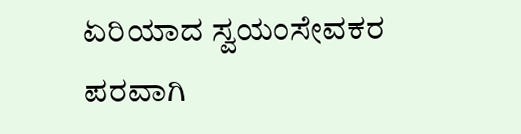ಏರಿಯಾದ ಸ್ವಯಂಸೇವಕರ ಪರವಾಗಿ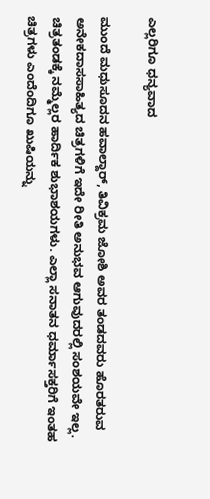ಎಲ್ಲರಿಗೂ ಧನ್ಯವಾದ

ಮುಂದೆ ಮಧುಸೂದನ ಹವಾಲ್ದಾರ್, ತಿವಿಕ್ರಮ ಜೋಶಿ ಅವರ ತಂಡದವರು ಹೊರತರುವ ಅನೇಕದಾಸಸಾಹಿತ್ಯದ ಚಿತ್ರಗಳಿಗೆ ಇದೇ ರೀತಿ ಅನುಭವ ಆಗುವುದರಲ್ಲಿ ಸಂಶಯವೇ ಇಲ್ಲ. ಚಿತ್ರತಂಡಕ್ಕೆ ನಮ್ಮೆಲ್ಲರ ಹಾರ್ದಿಕ ಶುಭಾಶಯಗಳು. ಎಲ್ಲಾ ಸನಾತನ ಧರ್ಮಾಸಕ್ತರಿಗೆ ಇಂತಹ ಚಿತ್ರಗಳು ಎಂದೆಂದಿಗೂ ಖುಷಿಯನ್ನು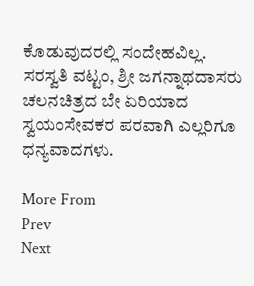ಕೊಡುವುದರಲ್ಲಿ ಸಂದೇಹವಿಲ್ಲ. ಸರಸ್ವತಿ ವಟ್ಟಂ, ಶ್ರೀ ಜಗನ್ನಾಥದಾಸರು ಚಲನಚಿತ್ರದ ಬೇ ಏರಿಯಾದ ಸ್ವಯಂಸೇವಕರ ಪರವಾಗಿ ಎಲ್ಲರಿಗೂ ಧನ್ಯವಾದಗಳು.

More From
Prev
Next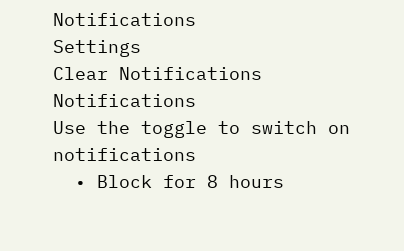Notifications
Settings
Clear Notifications
Notifications
Use the toggle to switch on notifications
  • Block for 8 hours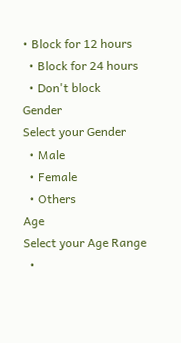• Block for 12 hours
  • Block for 24 hours
  • Don't block
Gender
Select your Gender
  • Male
  • Female
  • Others
Age
Select your Age Range
  •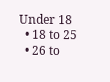Under 18
  • 18 to 25
  • 26 to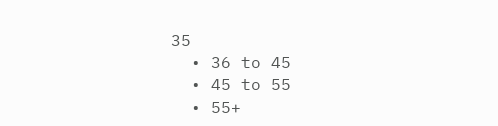35
  • 36 to 45
  • 45 to 55
  • 55+